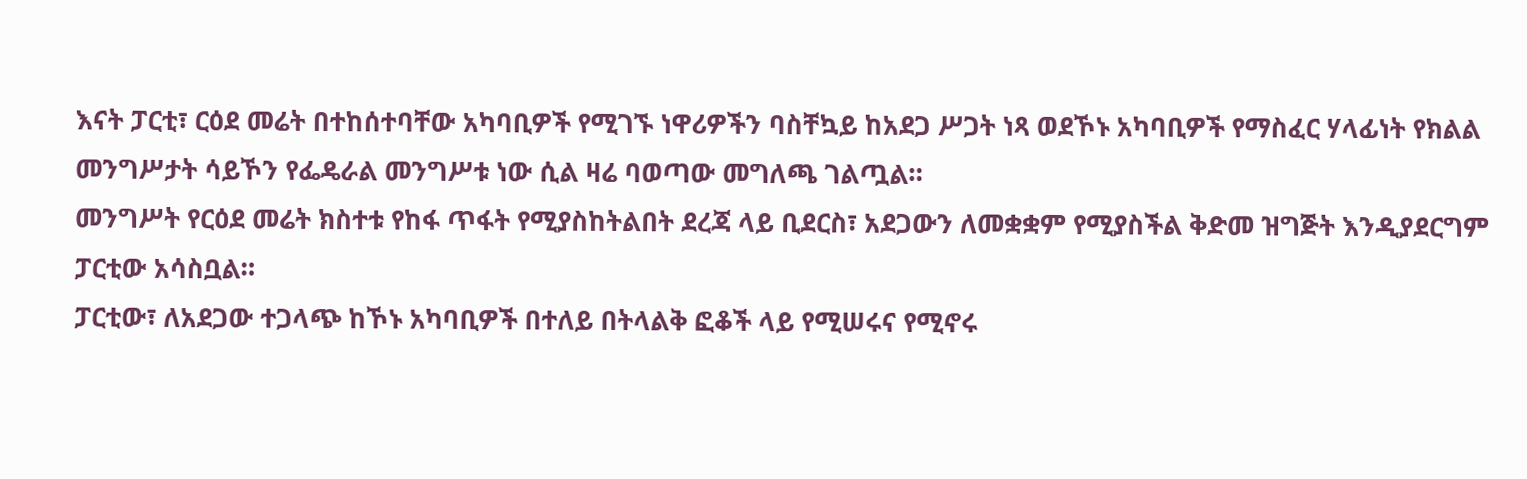እናት ፓርቲ፣ ርዕደ መሬት በተከሰተባቸው አካባቢዎች የሚገኙ ነዋሪዎችን ባስቸኳይ ከአደጋ ሥጋት ነጻ ወደኾኑ አካባቢዎች የማስፈር ሃላፊነት የክልል መንግሥታት ሳይኾን የፌዴራል መንግሥቱ ነው ሲል ዛሬ ባወጣው መግለጫ ገልጧል።
መንግሥት የርዕደ መሬት ክስተቱ የከፋ ጥፋት የሚያስከትልበት ደረጃ ላይ ቢደርስ፣ አደጋውን ለመቋቋም የሚያስችል ቅድመ ዝግጅት እንዲያደርግም ፓርቲው አሳስቧል።
ፓርቲው፣ ለአደጋው ተጋላጭ ከኾኑ አካባቢዎች በተለይ በትላልቅ ፎቆች ላይ የሚሠሩና የሚኖሩ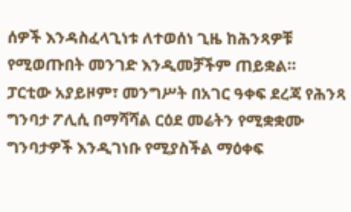ሰዎች እንዳስፈላጊነቱ ለተወሰነ ጊዜ ከሕንጻዎቹ የሚወጡበት መንገድ እንዲመቻችም ጠይቋል።
ፓርቲው አያይዞም፣ መንግሥት በአገር ዓቀፍ ደረጃ የሕንጻ ግንባታ ፖሊሲ በማሻሻል ርዕደ መሬትን የሚቋቋሙ ግንባታዎች እንዲገነቡ የሚያስችል ማዕቀፍ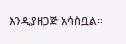እንዲያዘጋጅ አሳስቧል።